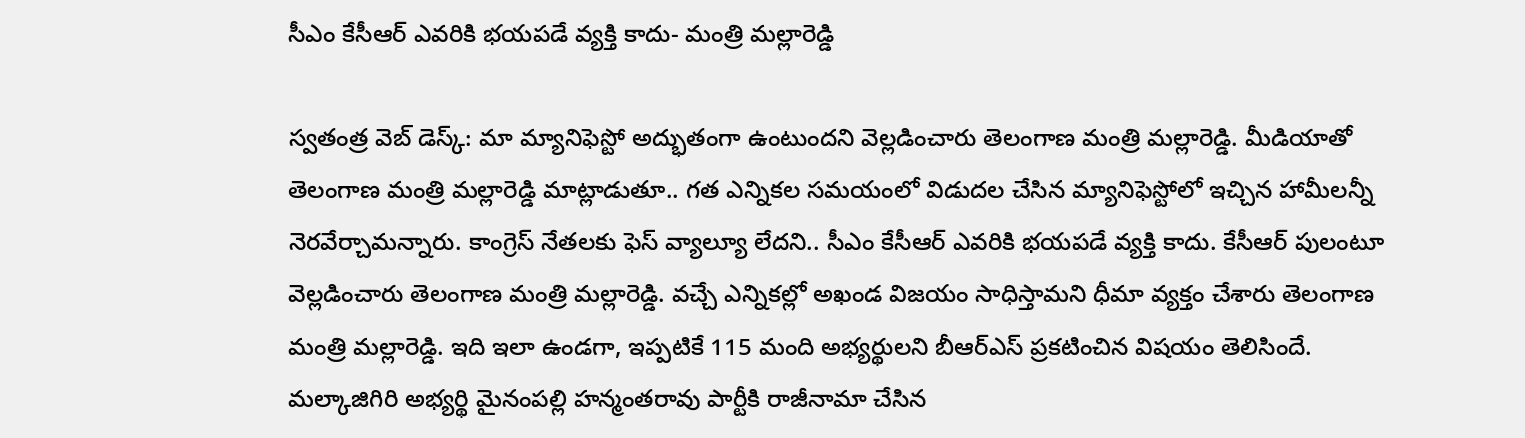సీఎం కేసీఆర్ ఎవరికి భయపడే వ్యక్తి కాదు- మంత్రి మల్లారెడ్డి

స్వతంత్ర వెబ్ డెస్క్: మా మ్యానిఫెస్టో అద్భుతంగా ఉంటుందని వెల్లడించారు తెలంగాణ మంత్రి మల్లారెడ్డి. మీడియాతో తెలంగాణ మంత్రి మల్లారెడ్డి మాట్లాడుతూ.. గత ఎన్నికల సమయంలో విడుదల చేసిన మ్యానిఫెస్టోలో ఇచ్చిన హామీలన్నీ నెరవేర్చామన్నారు. కాంగ్రెస్ నేతలకు ఫెస్ వ్యాల్యూ లేదని.. సీఎం కేసీఆర్ ఎవరికి భయపడే వ్యక్తి కాదు. కేసీఆర్ పులంటూ వెల్లడించారు తెలంగాణ మంత్రి మల్లారెడ్డి. వచ్చే ఎన్నికల్లో అఖండ విజయం సాధిస్తామని ధీమా వ్యక్తం చేశారు తెలంగాణ మంత్రి మల్లారెడ్డి. ఇది ఇలా ఉండగా, ఇప్పటికే 115 మంది అభ్యర్థులని బీఆర్ఎస్ ప్రకటించిన విషయం తెలిసిందే. మల్కాజిగిరి అభ్యర్థి మైనంపల్లి హన్మంతరావు పార్టీకి రాజీనామా చేసిన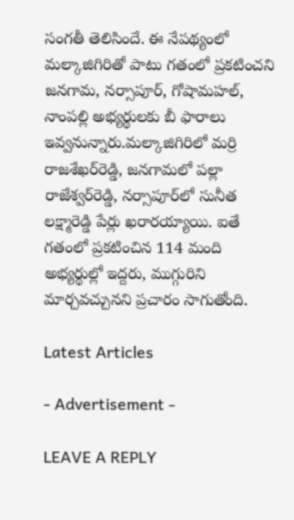సంగతీ తెలిసిందే. ఈ నేపథ్యంలో మల్కాజిగిరితో పాటు గతంలో ప్రకటించని జనగామ, నర్సాపూర్, గోషామహల్, నాంపల్లి అభ్యర్థులకు బీ ఫారాలు ఇవ్వనున్నారు.మల్కాజిగిరిలో మర్రి రాజశేఖర్‌రెడ్డి, జనగామలో పల్లా రాజేశ్వర్‌రెడ్డి, నర్సాపూర్‌లో సునీత లక్ష్మారెడ్డి పేర్లు ఖరారయ్యాయి. ఐతే గతంలో ప్రకటించిన 114 మంది అభ్యర్థుల్లో ఇద్దరు, ముగ్గురిని మార్చవచ్చునని ప్రచారం సాగుతోంది.

Latest Articles

- Advertisement -

LEAVE A REPLY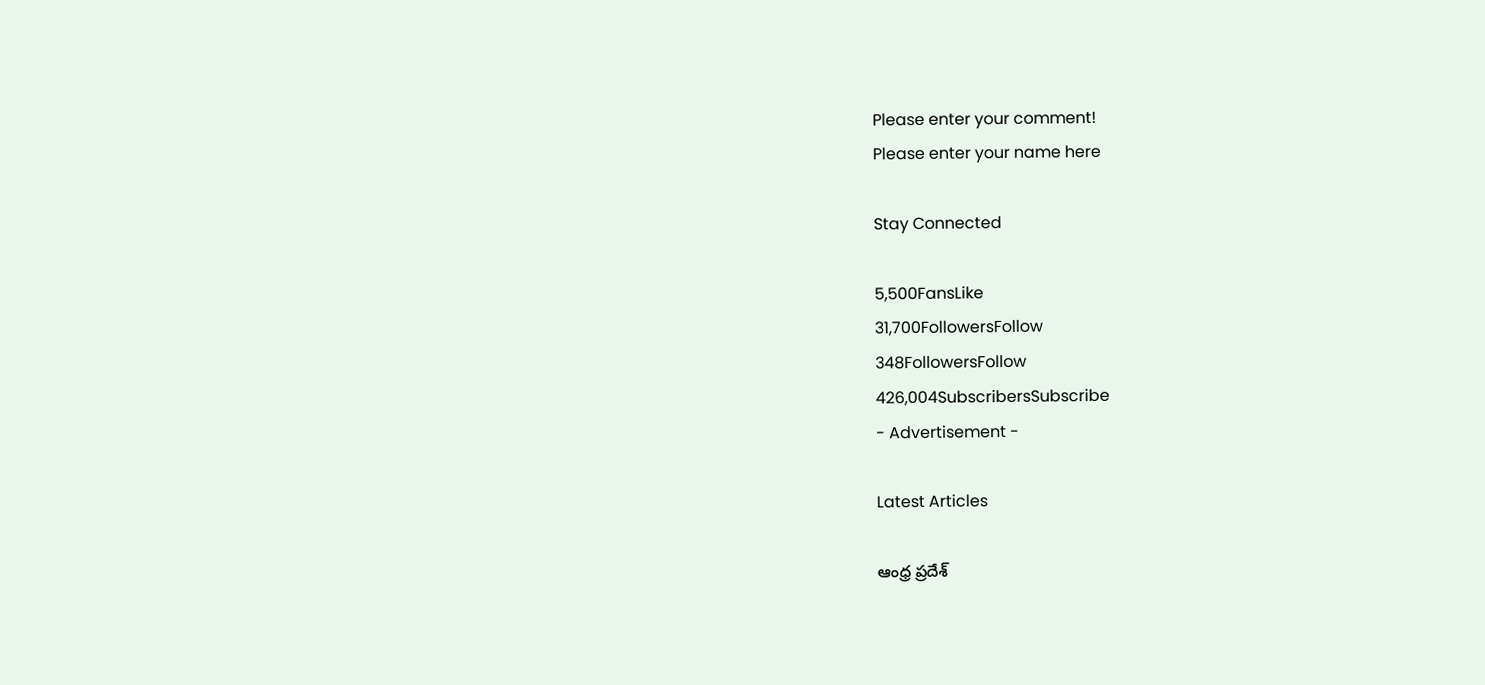Please enter your comment!
Please enter your name here

Stay Connected

5,500FansLike
31,700FollowersFollow
348FollowersFollow
426,004SubscribersSubscribe
- Advertisement -

Latest Articles

ఆంధ్ర ప్రదేశ్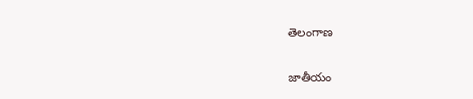తెలంగాణ

జాతీయం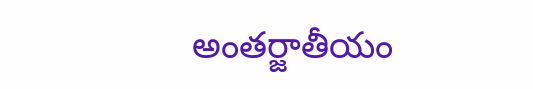అంతర్జాతీయం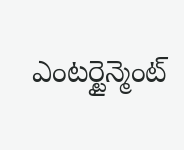ఎంటర్టైన్మెంట్